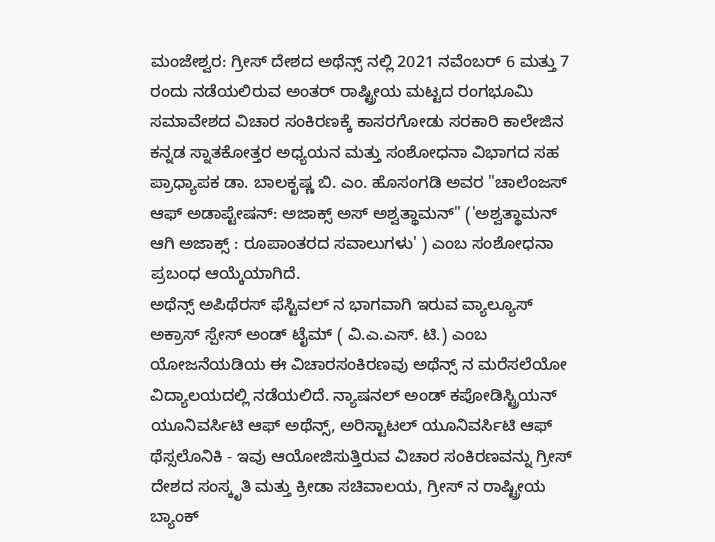ಮಂಜೇಶ್ವರ: ಗ್ರೀಸ್ ದೇಶದ ಅಥೆನ್ಸ್ ನಲ್ಲಿ 2021 ನವೆಂಬರ್ 6 ಮತ್ತು 7 ರಂದು ನಡೆಯಲಿರುವ ಅಂತರ್ ರಾಷ್ಟ್ರೀಯ ಮಟ್ಟದ ರಂಗಭೂಮಿ ಸಮಾವೇಶದ ವಿಚಾರ ಸಂಕಿರಣಕ್ಕೆ ಕಾಸರಗೋಡು ಸರಕಾರಿ ಕಾಲೇಜಿನ ಕನ್ನಡ ಸ್ನಾತಕೋತ್ತರ ಅಧ್ಯಯನ ಮತ್ತು ಸಂಶೋಧನಾ ವಿಭಾಗದ ಸಹ ಪ್ರಾಧ್ಯಾಪಕ ಡಾ. ಬಾಲಕೃಷ್ಣ ಬಿ. ಎಂ. ಹೊಸಂಗಡಿ ಅವರ "ಚಾಲೆಂಜಸ್ ಆಫ್ ಅಡಾಪ್ಟೇಷನ್: ಅಜಾಕ್ಸ್ ಅಸ್ ಅಶ್ವತ್ಥಾಮನ್" ('ಅಶ್ವತ್ಥಾಮನ್ ಆಗಿ ಅಜಾಕ್ಸ್ : ರೂಪಾಂತರದ ಸವಾಲುಗಳು' ) ಎಂಬ ಸಂಶೋಧನಾ ಪ್ರಬಂಧ ಆಯ್ಕೆಯಾಗಿದೆ.
ಅಥೆನ್ಸ್ ಅಪಿಥೆರಸ್ ಫೆಸ್ಟಿವಲ್ ನ ಭಾಗವಾಗಿ ಇರುವ ವ್ಯಾಲ್ಯೂಸ್ ಅಕ್ರಾಸ್ ಸ್ಪೇಸ್ ಅಂಡ್ ಟೈಮ್ ( ವಿ.ಎ.ಎಸ್. ಟಿ.) ಎಂಬ ಯೋಜನೆಯಡಿಯ ಈ ವಿಚಾರಸಂಕಿರಣವು ಅಥೆನ್ಸ್ ನ ಮರೆಸಲೆಯೋ ವಿದ್ಯಾಲಯದಲ್ಲಿ ನಡೆಯಲಿದೆ. ನ್ಯಾಷನಲ್ ಅಂಡ್ ಕಪೋಡಿಸ್ಟ್ರಿಯನ್ ಯೂನಿವರ್ಸಿಟಿ ಆಫ್ ಅಥೆನ್ಸ್, ಅರಿಸ್ಟಾಟಲ್ ಯೂನಿವರ್ಸಿಟಿ ಆಫ್ ಥೆಸ್ಸಲೊನಿಕಿ - ಇವು ಆಯೋಜಿಸುತ್ತಿರುವ ವಿಚಾರ ಸಂಕಿರಣವನ್ನು ಗ್ರೀಸ್ ದೇಶದ ಸಂಸ್ಕೃತಿ ಮತ್ತು ಕ್ರೀಡಾ ಸಚಿವಾಲಯ, ಗ್ರೀಸ್ ನ ರಾಷ್ಟ್ರೀಯ ಬ್ಯಾಂಕ್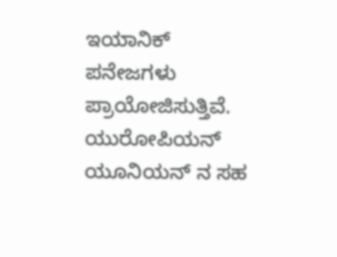ಇಯಾನಿಕ್ ಪನೇಜಗಳು ಪ್ರಾಯೋಜಿಸುತ್ತಿವೆ. ಯುರೋಪಿಯನ್ ಯೂನಿಯನ್ ನ ಸಹ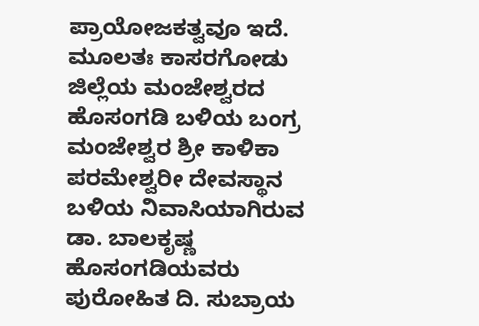ಪ್ರಾಯೋಜಕತ್ವವೂ ಇದೆ. ಮೂಲತಃ ಕಾಸರಗೋಡು ಜಿಲ್ಲೆಯ ಮಂಜೇಶ್ವರದ ಹೊಸಂಗಡಿ ಬಳಿಯ ಬಂಗ್ರ ಮಂಜೇಶ್ವರ ಶ್ರೀ ಕಾಳಿಕಾ ಪರಮೇಶ್ವರೀ ದೇವಸ್ಥಾನ ಬಳಿಯ ನಿವಾಸಿಯಾಗಿರುವ ಡಾ. ಬಾಲಕೃಷ್ಣ ಹೊಸಂಗಡಿಯವರು ಪುರೋಹಿತ ದಿ. ಸುಬ್ರಾಯ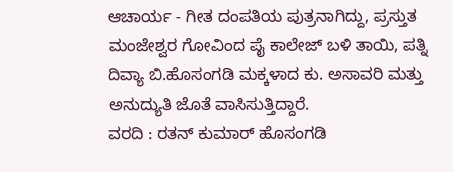ಆಚಾರ್ಯ - ಗೀತ ದಂಪತಿಯ ಪುತ್ರನಾಗಿದ್ದು, ಪ್ರಸ್ತುತ ಮಂಜೇಶ್ವರ ಗೋವಿಂದ ಪೈ ಕಾಲೇಜ್ ಬಳಿ ತಾಯಿ, ಪತ್ನಿ ದಿವ್ಯಾ ಬಿ.ಹೊಸಂಗಡಿ ಮಕ್ಕಳಾದ ಕು. ಅಸಾವರಿ ಮತ್ತು ಅನುದ್ಯುತಿ ಜೊತೆ ವಾಸಿಸುತ್ತಿದ್ದಾರೆ.
ವರದಿ : ರತನ್ ಕುಮಾರ್ ಹೊಸಂಗಡಿ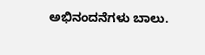ಅಭಿನಂದನೆಗಳು ಬಾಲು.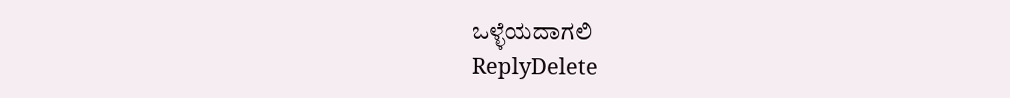ಒಳ್ಳೆಯದಾಗಲಿ
ReplyDelete